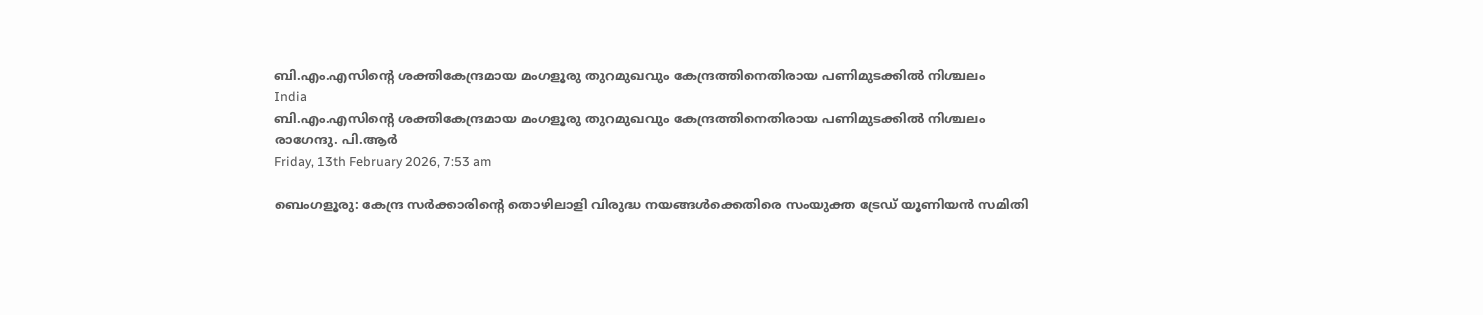ബി.എം.എസിന്റെ ശക്തികേന്ദ്രമായ മംഗളൂരു തുറമുഖവും കേന്ദ്രത്തിനെതിരായ പണിമുടക്കില്‍ നിശ്ചലം
India
ബി.എം.എസിന്റെ ശക്തികേന്ദ്രമായ മംഗളൂരു തുറമുഖവും കേന്ദ്രത്തിനെതിരായ പണിമുടക്കില്‍ നിശ്ചലം
രാഗേന്ദു. പി.ആര്‍
Friday, 13th February 2026, 7:53 am

ബെംഗളൂരു: കേന്ദ്ര സര്‍ക്കാരിന്റെ തൊഴിലാളി വിരുദ്ധ നയങ്ങള്‍ക്കെതിരെ സംയുക്ത ട്രേഡ് യൂണിയന്‍ സമിതി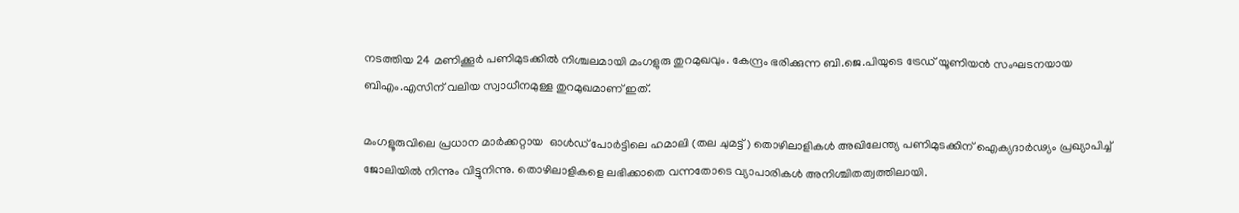നടത്തിയ 24 മണിക്കൂര്‍ പണിമുടക്കില്‍ നിശ്ചലമായി മംഗളുരു തുറമുഖവും. കേന്ദ്രം ഭരിക്കുന്ന ബി.ജെ.പിയുടെ ട്രേഡ് യൂണിയന്‍ സംഘടനയായ ബിഎം.എസിന് വലിയ സ്വാധീനമുള്ള തുറമുഖമാണ് ഇത്.

മംഗളൂരുവിലെ പ്രധാന മാര്‍ക്കറ്റായ  ഓൾഡ് പോർട്ടിലെ ഹമാലി (തല ചുമട്ട്) തൊഴിലാളികള്‍ അഖിലേന്ത്യ പണിമുടക്കിന് ഐക്യദാര്‍ഢ്യം പ്രഖ്യാപിച്ച് ജോലിയില്‍ നിന്നും വിട്ടുനിന്നു. തൊഴിലാളികളെ ലഭിക്കാതെ വന്നതോടെ വ്യാപാരികള്‍ അനിശ്ചിതത്വത്തിലായി.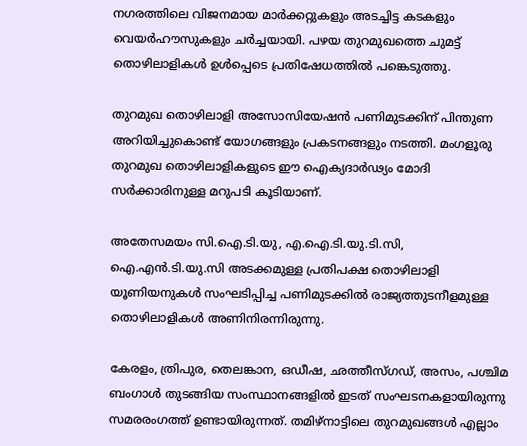നഗരത്തിലെ വിജനമായ മാര്‍ക്കറ്റുകളും അടച്ചിട്ട കടകളും വെയര്‍ഹൗസുകളും ചര്‍ച്ചയായി. പഴയ തുറമുഖത്തെ ചുമട്ട് തൊഴിലാളികള്‍ ഉള്‍പ്പെടെ പ്രതിഷേധത്തില്‍ പങ്കെടുത്തു.

തുറമുഖ തൊഴിലാളി അസോസിയേഷന്‍ പണിമുടക്കിന് പിന്തുണ അറിയിച്ചുകൊണ്ട് യോഗങ്ങളും പ്രകടനങ്ങളും നടത്തി. മംഗളൂരു തുറമുഖ തൊഴിലാളികളുടെ ഈ ഐക്യദാര്‍ഢ്യം മോദി സര്‍ക്കാരിനുള്ള മറുപടി കൂടിയാണ്.

അതേസമയം സി.ഐ.ടി.യു, എ.ഐ.ടി.യു.ടി.സി, ഐ.എന്‍.ടി.യു.സി അടക്കമുള്ള പ്രതിപക്ഷ തൊഴിലാളി യൂണിയനുകള്‍ സംഘടിപ്പിച്ച പണിമുടക്കില്‍ രാജ്യത്തുടനീളമുള്ള തൊഴിലാളികള്‍ അണിനിരന്നിരുന്നു.

കേരളം, ത്രിപുര, തെലങ്കാന, ഒഡീഷ, ഛത്തീസ്ഗഡ്, അസം, പശ്ചിമ ബംഗാള്‍ തുടങ്ങിയ സംസ്ഥാനങ്ങളില്‍ ഇടത് സംഘടനകളായിരുന്നു സമരരംഗത്ത് ഉണ്ടായിരുന്നത്. തമിഴ്നാട്ടിലെ തുറമുഖങ്ങള്‍ എല്ലാം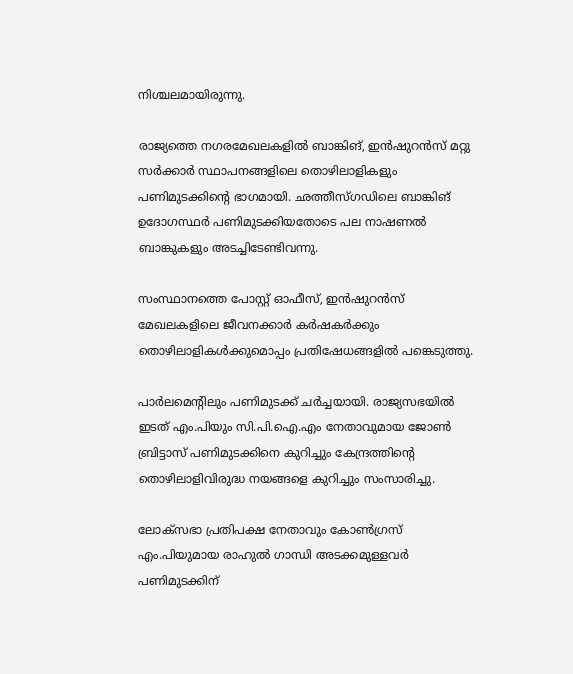നിശ്ചലമായിരുന്നു.

രാജ്യത്തെ നഗരമേഖലകളില്‍ ബാങ്കിങ്, ഇന്‍ഷുറന്‍സ് മറ്റു സര്‍ക്കാര്‍ സ്ഥാപനങ്ങളിലെ തൊഴിലാളികളും പണിമുടക്കിന്റെ ഭാഗമായി. ഛത്തീസ്ഗഡിലെ ബാങ്കിങ് ഉദോഗസ്ഥര്‍ പണിമുടക്കിയതോടെ പല നാഷണല്‍ ബാങ്കുകളും അടച്ചിടേണ്ടിവന്നു.

സംസ്ഥാനത്തെ പോസ്റ്റ് ഓഫീസ്, ഇന്‍ഷുറന്‍സ് മേഖലകളിലെ ജീവനക്കാര്‍ കര്‍ഷകര്‍ക്കും തൊഴിലാളികള്‍ക്കുമൊപ്പം പ്രതിഷേധങ്ങളില്‍ പങ്കെടുത്തു.

പാര്‍ലമെന്റിലും പണിമുടക്ക് ചര്‍ച്ചയായി. രാജ്യസഭയില്‍ ഇടത് എം.പിയും സി.പി.ഐ.എം നേതാവുമായ ജോണ്‍ ബ്രിട്ടാസ് പണിമുടക്കിനെ കുറിച്ചും കേന്ദ്രത്തിന്റെ തൊഴിലാളിവിരുദ്ധ നയങ്ങളെ കുറിച്ചും സംസാരിച്ചു.

ലോക്‌സഭാ പ്രതിപക്ഷ നേതാവും കോണ്‍ഗ്രസ് എം.പിയുമായ രാഹുല്‍ ഗാന്ധി അടക്കമുള്ളവര്‍ പണിമുടക്കിന്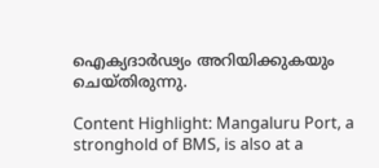ഐക്യദാര്‍ഢ്യം അറിയിക്കുകയും ചെയ്തിരുന്നു.

Content Highlight: Mangaluru Port, a stronghold of BMS, is also at a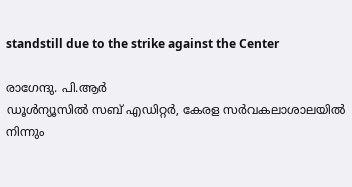standstill due to the strike against the Center

രാഗേന്ദു. പി.ആര്‍
ഡൂള്‍ന്യൂസില്‍ സബ് എഡിറ്റര്‍, കേരള സര്‍വകലാശാലയില്‍ നിന്നും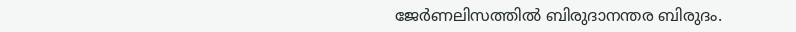ജേര്‍ണലിസത്തില്‍ ബിരുദാനന്തര ബിരുദം.